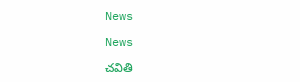News

News

చ‌వితి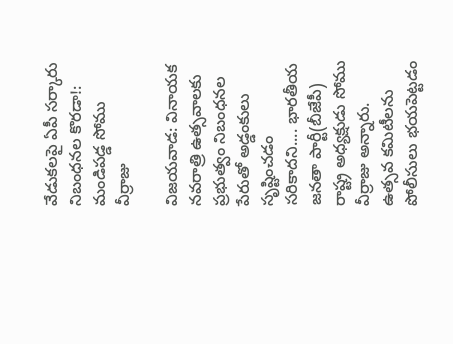వేడుక‌ల‌పై ఏపీ స‌ర్కారు నిబంధ‌న‌ల కొర‌డా!: మ‌ండిప‌డ్డ‌ సోము వీర్రాజు

విజ‌య‌వాడ‌: వినాయక నవరాత్రి ఉత్సవాలకు ప్రభుత్వం నిబంధనల పేరుతో అడ్డంకులు సృష్టించడం సరికాదని.... భార‌తీయ జ‌న‌తా పార్టీ(బీజేపీ) రాష్ట్ర అధ్యక్షుడు సోము వీర్రాజు అన్నారు. ఉత్సవ కమిటీలను పోలీసులు భయపెట్టడం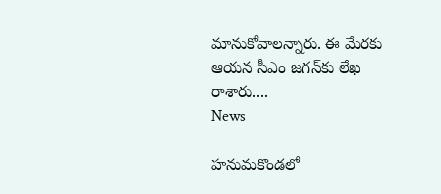మానుకోవాలన్నారు. ఈ మేరకు ఆయన సీఎం జగన్‌కు లేఖ రాశారు....
News

హనుమకొండలో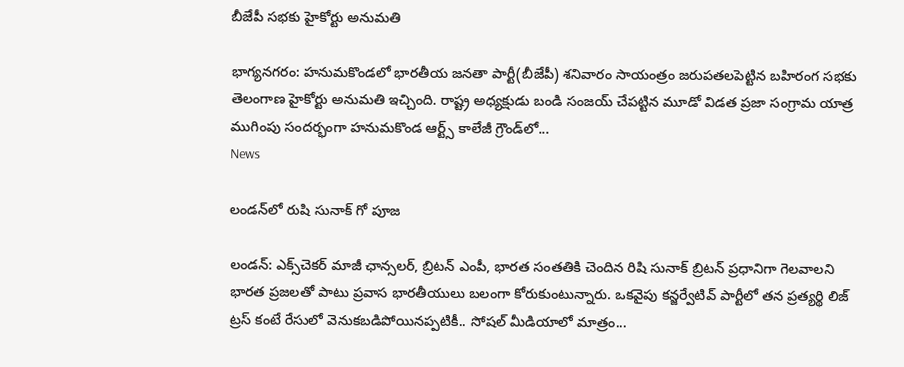బీజేపీ సభకు హైకోర్టు అనుమతి

భాగ్య‌న‌గ‌రం: హనుమకొండలో భార‌తీయ జ‌న‌తా పార్టీ(బీజేపీ) శనివారం సాయంత్రం జరుపతలపెట్టిన బహిరంగ సభకు తెలంగాణ హైకోర్టు అనుమతి ఇచ్చింది. రాష్ట్ర అధ్యక్షుడు బండి సంజయ్ చేపట్టిన మూడో విడత ప్రజా సంగ్రామ యాత్ర ముగింపు సందర్భంగా హనుమకొండ ఆర్ట్స్ కాలేజీ గ్రౌండ్‌లో...
News

లండన్‌లో రుషి సునాక్ గో పూజ

లండన్‌: ఎక్స్‌చెకర్ మాజీ ఛాన్సలర్, బ్రిటన్‌ ఎంపీ, భారత సంతతికి చెందిన రిషి సునాక్ బ్రిటన్‌ ప్రధానిగా గెలవాలని భారత ప్రజలతో పాటు ప్రవాస భారతీయులు బలంగా కోరుకుంటున్నారు. ఒకవైపు కన్జర్వేటివ్‌ పార్టీలో తన ప్రత్యర్థి లిజ్‌ ట్రస్‌ కంటే రేసులో వెనుకబడిపోయినప్పటికీ.. సోషల్‌ మీడియాలో మాత్రం...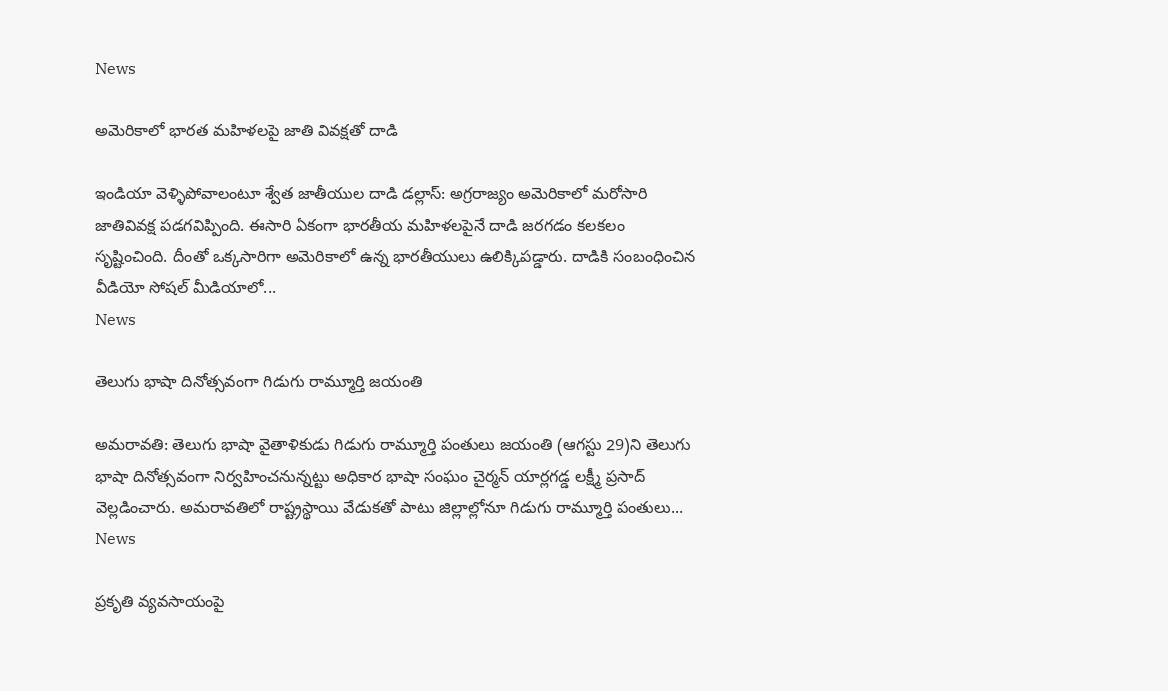News

అమెరికాలో భారత మహిళలపై జాతి వివక్షతో దాడి

ఇండియా వెళ్ళిపోవాలంటూ శ్వేత జాతీయుల దాడి డల్లాస్‌: అగ్రరాజ్యం అమెరికాలో మరోసారి జాతివివక్ష పడగవిప్పింది. ఈసారి ఏకంగా భారతీయ మహిళలపైనే దాడి జరగడం కలకలం సృష్టించింది. దీంతో ఒక్కసారిగా అమెరికాలో ఉన్న భారతీయులు ఉలిక్కిపడ్డారు. దాడికి సంబంధించిన వీడియో సోషల్‌ మీడియాలో...
News

తెలుగు భాషా దినోత్సవంగా గిడుగు రామ్మూర్తి జయంతి

అమరావతి: తెలుగు భాషా వైతాళికుడు గిడుగు రామ్మూర్తి పంతులు జయంతి (ఆగస్టు 29)ని తెలుగు భాషా దినోత్సవంగా నిర్వహించనున్నట్టు అధికార భాషా సంఘం చైర్మన్ యార్లగడ్డ లక్ష్మీ ప్రసాద్ వెల్లడించారు. అమరావతిలో రాష్ట్రస్థాయి వేడుకతో పాటు జిల్లాల్లోనూ గిడుగు రామ్మూర్తి పంతులు...
News

ప్రకృతి వ్యవసాయంపై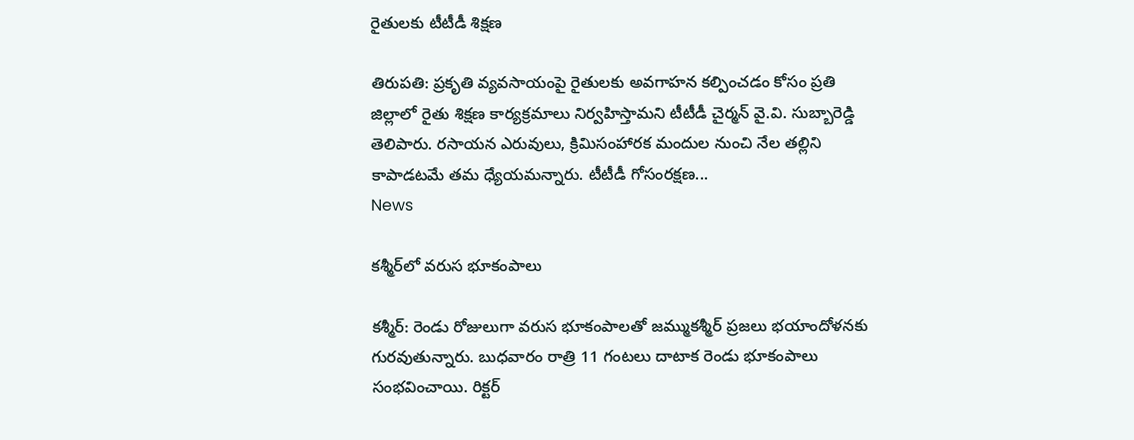రైతుల‌కు టీటీడీ శిక్ష‌ణ

తిరుప‌తి: ప్రకృతి వ్యవసాయంపై రైతులకు అవగాహన కల్పించడం కోసం ప్రతి జిల్లాలో రైతు శిక్షణ కార్యక్రమాలు నిర్వహిస్తామని టీటీడీ చైర్మ‌న్ వై.వి. సుబ్బారెడ్డి తెలిపారు. రసాయన ఎరువులు, క్రిమిసంహారక మందుల నుంచి నేల తల్లిని కాపాడటమే తమ ధ్యేయమన్నారు. టీటీడీ గోసంరక్షణ...
News

క‌శ్మీర్‌లో వరుస భూకంపాలు

క‌శ్మీర్‌: రెండు రోజులుగా వరుస భూకంపాలతో జమ్ముకశ్మీర్ ప్రజలు భయాందోళనకు గురవుతున్నారు. బుధవారం రాత్రి 11 గంటలు దాటాక రెండు భూకంపాలు సంభవించాయి. రిక్టర్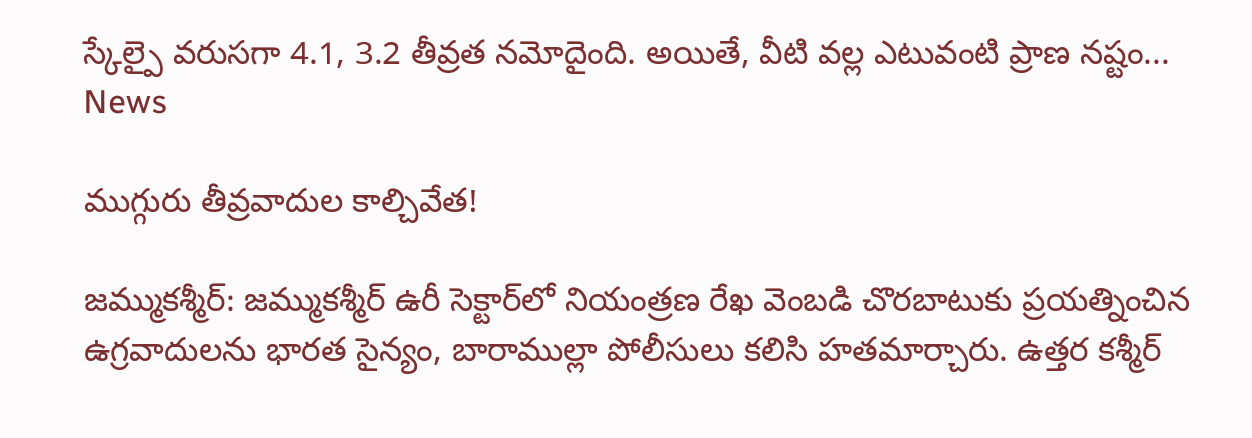స్కేల్పై వరుసగా 4.1, 3.2 తీవ్రత నమోదైంది. అయితే, వీటి వల్ల ఎటువంటి ప్రాణ నష్టం...
News

ముగ్గురు తీవ్రవాదుల కాల్చివేత‌!

జమ్ముకశ్మీర్‌: జమ్ముకశ్మీర్‌ ఉరీ సెక్టార్‌లో నియంత్రణ రేఖ వెంబడి చొరబాటుకు ప్రయత్నించిన ఉగ్రవాదులను భారత సైన్యం, బారాముల్లా పోలీసులు కలిసి హతమార్చారు. ఉత్తర కశ్మీర్‌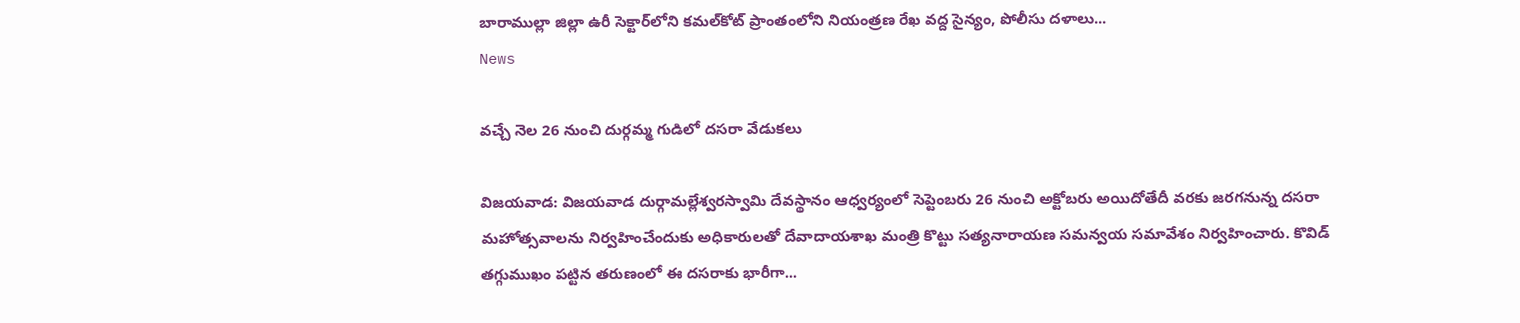బారాముల్లా జిల్లా ఉరీ సెక్టార్‌లోని కమల్‌కోట్ ప్రాంతంలోని నియంత్రణ రేఖ వద్ద సైన్యం, పోలీసు దళాలు...
News

వ‌చ్చే నెల 26 నుంచి దుర్గమ్మ గుడిలో దసరా వేడుకలు

విజ‌య‌వాడ‌: విజయవాడ దుర్గామల్లేశ్వరస్వామి దేవస్థానం ఆధ్వర్యంలో సెప్టెంబరు 26 నుంచి అక్టోబరు అయిదోతేదీ వరకు జరగనున్న దసరా మహోత్సవాలను నిర్వహించేందుకు అధికారులతో దేవాదాయశాఖ మంత్రి కొట్టు సత్యనారాయణ సమన్వయ సమావేశం నిర్వహించారు. కొవిడ్‌ తగ్గుముఖం పట్టిన తరుణంలో ఈ దసరాకు భారీగా...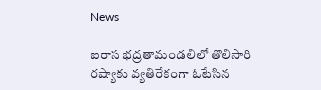News

ఐరాస భద్రతామండలిలో తొలిసారి రష్యాకు వ్యతిరేకంగా ఓటేసిన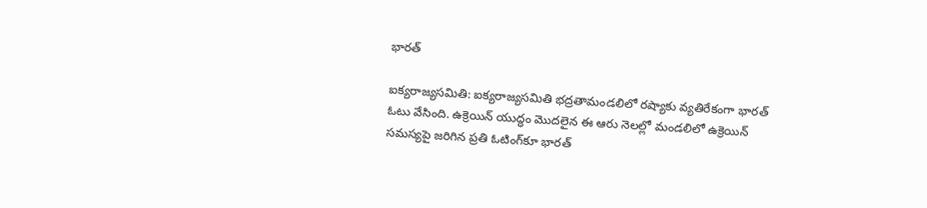భారత్

ఐక్యరాజ్యసమితి: ఐక్యరాజ్యసమితి భద్రతామండలిలో రష్యాకు వ్యతిరేకంగా భారత్‌ ఓటు వేసింది. ఉక్రెయిన్‌ యుద్ధం మొదలైన ఈ ఆరు నెలల్లో మండలిలో ఉక్రెయిన్‌ సమస్యపై జరిగిన ప్రతి ఓటింగ్‌కూ భారత్‌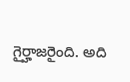గైర్హాజరైంది. అది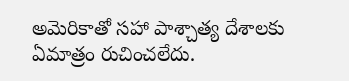అమెరికాతో సహా పాశ్చాత్య దేశాలకు ఏమాత్రం రుచించలేదు.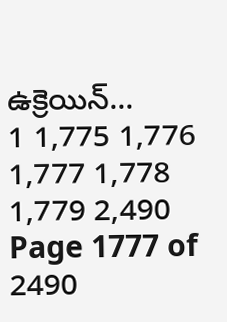ఉక్రెయిన్‌...
1 1,775 1,776 1,777 1,778 1,779 2,490
Page 1777 of 2490